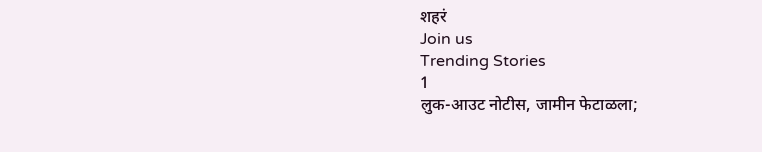शहरं
Join us
Trending Stories
1
लुक-आउट नोटीस, जामीन फेटाळला;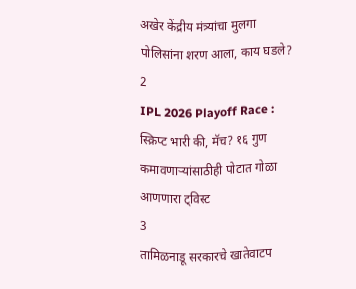अखेर केंद्रीय मंत्र्यांचा मुलगा पोलिसांना शरण आला, काय घडले?
2
IPL 2026 Playoff Race : स्क्रिप्ट भारी की, मॅच? १६ गुण कमावणाऱ्यांसाठीही पोटात गोळा आणणारा ट्विस्ट
3
तामिळनाडू सरकारचे खातेवाटप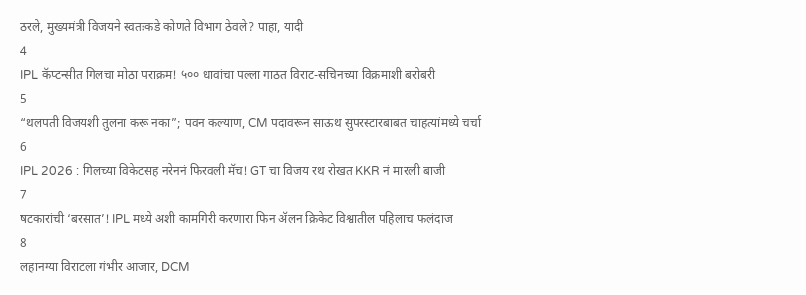ठरले, मुख्यमंत्री विजयने स्वतःकडे कोणते विभाग ठेवले? पाहा, यादी
4
IPL कॅप्टन्सीत गिलचा मोठा पराक्रम! ५०० धावांचा पल्ला गाठत विराट-सचिनच्या विक्रमाशी बरोबरी
5
“थलपती विजयशी तुलना करू नका”; पवन कल्याण, CM पदावरून साऊथ सुपरस्टारबाबत चाहत्यांमध्ये चर्चा
6
IPL 2026 : गिलच्या विकेटसह नरेननं फिरवली मॅच! GT चा विजय रथ रोखत KKR नं मारली बाजी
7
षटकारांची ‘बरसात’! IPL मध्ये अशी कामगिरी करणारा फिन ॲलन क्रिकेट विश्वातील पहिलाच फलंदाज
8
लहानग्या विराटला गंभीर आजार, DCM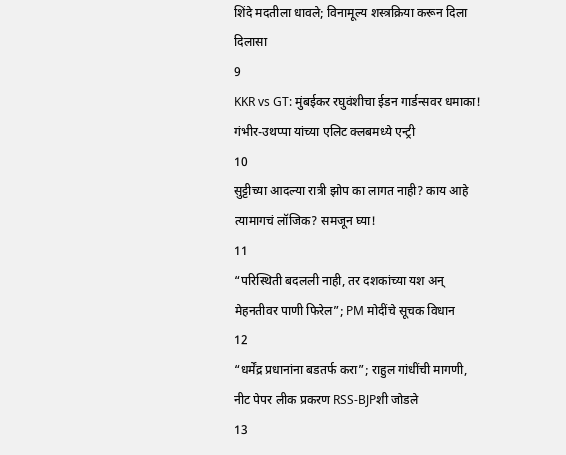शिंदे मदतीला धावले; विनामूल्य शस्त्रक्रिया करून दिला दिलासा
9
KKR vs GT: मुंबईकर रघुवंशीचा ईडन गार्डन्सवर धमाका! गंभीर-उथप्पा यांच्या एलिट क्लबमध्ये एन्ट्री
10
सुट्टीच्या आदल्या रात्री झोप का लागत नाही? काय आहे त्यामागचं लॉजिक? समजून घ्या!
11
“परिस्थिती बदलली नाही, तर दशकांच्या यश अन् मेहनतीवर पाणी फिरेल”; PM मोदींचे सूचक विधान
12
“धर्मेंद्र प्रधानांना बडतर्फ करा”; राहुल गांधींची मागणी, नीट पेपर लीक प्रकरण RSS-BJPशी जोडले
13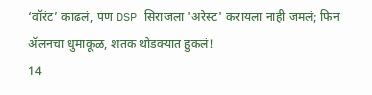‘वॉरंट’ काढलं, पण DSP सिराजला 'अरेस्ट' करायला नाही जमलं; फिन ॲलनचा धुमाकूळ, शतक थोडक्यात हुकलं!
14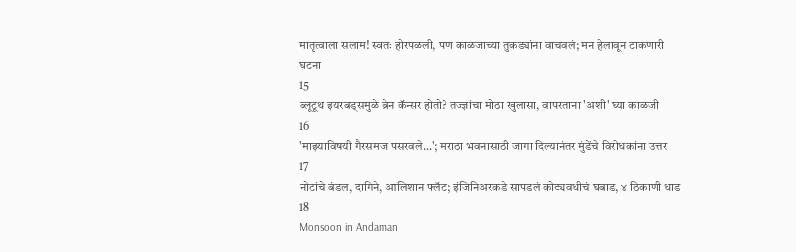मातृत्वाला सलाम! स्वतः होरपळली, पण काळजाच्या तुकड्यांना वाचवलं; मन हेलावून टाकणारी घटना
15
ब्लूटूथ इयरबड्समुळे ब्रेन कॅन्सर होतो? तज्ज्ञांचा मोठा खुलासा, वापरताना 'अशी' घ्या काळजी
16
'माझ्याविषयी गैरसमज पसरवले...'; मराठा भवनासाठी जागा दिल्यानंतर मुंडेंचे विरोधकांना उत्तर
17
नोटांचे बंडल, दागिने, आलिशान फ्लॅट; इंजिनिअरकडे सापडलं कोट्यवधीचं घबाड, ४ ठिकाणी धाड
18
Monsoon in Andaman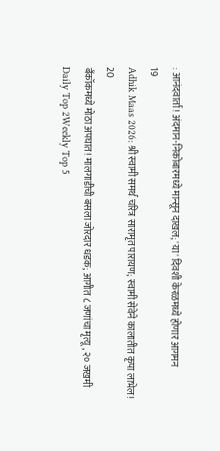: आनंदवार्ता! अंदमान-निकोबारमध्ये मान्सून दाखल; 'या' दिवशी केरळमध्ये होणार आगमन
19
Adhik Maas 2026: श्री स्वामी समर्थ चरित्र सारामृत पारायण; स्वामी सेवेने कालातीत कृपा लाभेल!
20
बँकॉकमध्ये मोठा अपघात! मालगाडीची बसला जोरदार धडक; आगीत ८ जणांचा मृत्यू, २० जखमी
Daily Top 2Weekly Top 5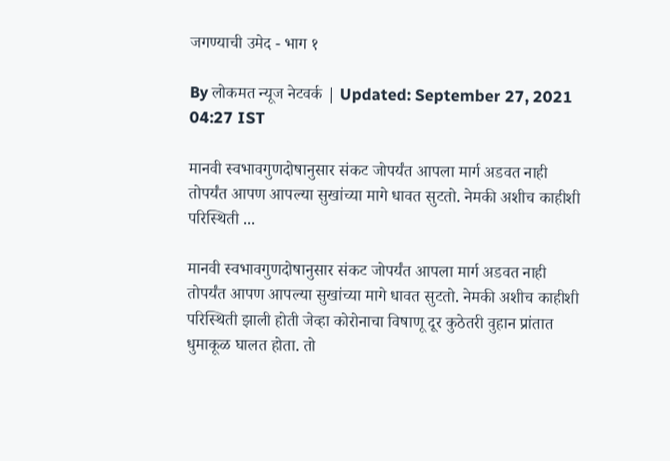जगण्याची उमेद - भाग १

By लोकमत न्यूज नेटवर्क | Updated: September 27, 2021 04:27 IST

मानवी स्वभावगुणदोषानुसार संकट जोपर्यंत आपला मार्ग अडवत नाही तोपर्यंत आपण आपल्या सुखांच्या मागे धावत सुटतो. नेमकी अशीच काहीशी परिस्थिती ...

मानवी स्वभावगुणदोषानुसार संकट जोपर्यंत आपला मार्ग अडवत नाही तोपर्यंत आपण आपल्या सुखांच्या मागे धावत सुटतो. नेमकी अशीच काहीशी परिस्थिती झाली होती जेव्हा कोरोनाचा विषाणू दूर कुठेतरी वुहान प्रांतात धुमाकूळ घालत होता. तो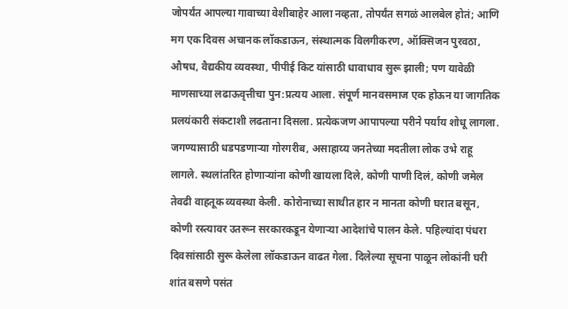जोपर्यंत आपल्या गावाच्या वेशीबाहेर आला नव्हता, तोपर्यंत सगळं आलबेल होतं; आणि मग एक दिवस अचानक लॉकडाऊन, संस्थात्मक विलगीकरण, ऑक्सिजन पुरवठा, औषध, वैद्यकीय व्यवस्था, पीपीई किट यांसाठी धावाधाव सुरू झाली; पण यावेळी माणसाच्या लढाऊवृत्तीचा पुन:प्रत्यय आला. संपूर्ण मानवसमाज एक होऊन या जागतिक प्रलयंकारी संकटाशी लढताना दिसला. प्रत्येकजण आपापल्या परीने पर्याय शोधू लागला. जगण्यासाठी धडपडणाऱ्या गोरगरीब, असाहाय्य जनतेच्या मदतीला लोक उभे राहू लागले. स्थलांतरित होणाऱ्यांना कोणी खायला दिले, कोणी पाणी दिलं, कोणी जमेल तेवढी वाहतूक व्यवस्था केली. कोरोनाच्या साथीत हार न मानता कोणी घरात बसून, कोणी रस्त्यावर उतरून सरकारकडून येणाऱ्या आदेशांचे पालन केले. पहिल्यांदा पंधरा दिवसांसाठी सुरू केलेला लॉकडाऊन वाढत गेला. दिलेल्या सूचना पाळून लोकांनी घरी शांत बसणे पसंत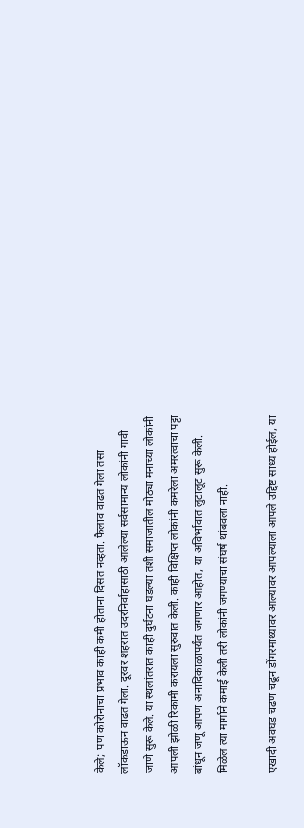केले; पण कोरोनाचा प्रभाव काही कमी होताना दिसत नव्हता. फैलाव वाढत गेला तसा लॉकडाऊन वाढत गेला. दूरवर शहरात उदरनिर्वाहासाठी आलेल्या सर्वसामान्य लोकांनी गावी जाणे सुरू केले. या स्थलांतरात काही दुर्घटना घडल्या तशी समाजातील मोठ्या मनाच्या लोकांनी आपली झोळी रिकामी करायला सुरुवात केली. काही विक्षिप्त लोकांनी कमरेला अमरत्वाचा पट्टा बांधून जणू आपण अनादिकाळापर्यंत जगणार आहोत, या अविर्भावात लुटालूट सुरू केली. मिळेल त्या मार्गाने कमाई केली तरी लोकांनी जगण्याचा संघर्ष थांबवला नाही.

एखादी अवघड चढण चढून डोंगरमाथ्यावर आल्यावर आपल्याला आपले उद्दिष्ट साध्य होईल, या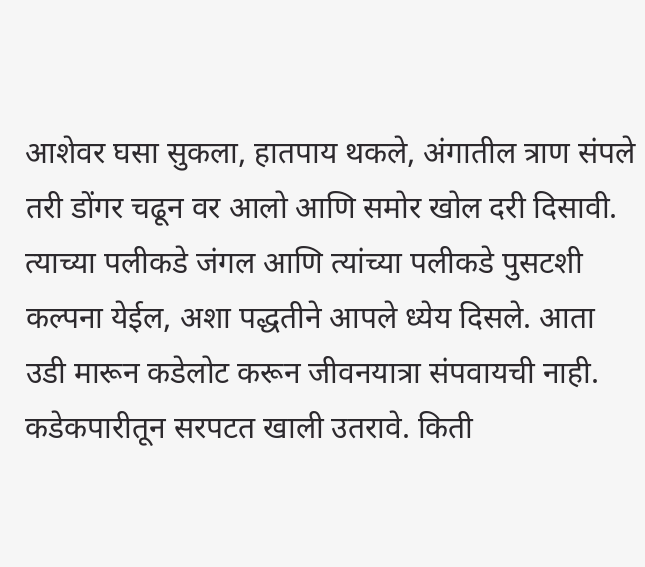आशेवर घसा सुकला, हातपाय थकले, अंगातील त्राण संपले तरी डोंगर चढून वर आलो आणि समोर खोल दरी दिसावी. त्याच्या पलीकडे जंगल आणि त्यांच्या पलीकडे पुसटशी कल्पना येईल, अशा पद्धतीने आपले ध्येय दिसले. आता उडी मारून कडेलोट करून जीवनयात्रा संपवायची नाही. कडेकपारीतून सरपटत खाली उतरावे. किती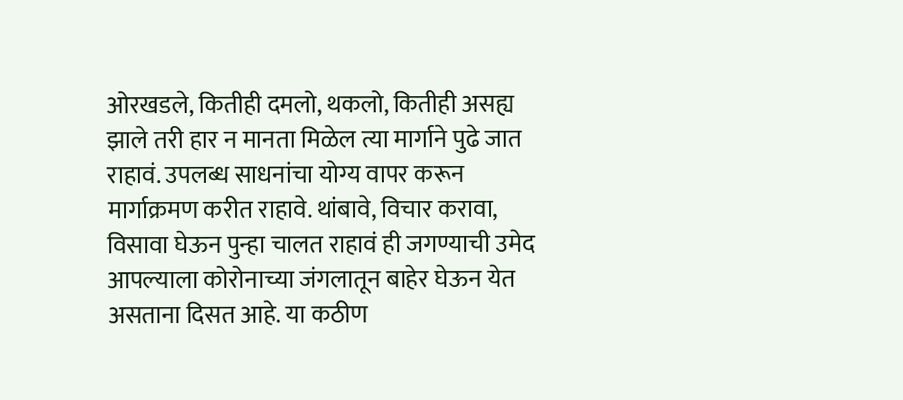ओरखडले, कितीही दमलो, थकलो, कितीही असह्य झाले तरी हार न मानता मिळेल त्या मार्गाने पुढे जात राहावं. उपलब्ध साधनांचा योग्य वापर करून मार्गाक्रमण करीत राहावे. थांबावे, विचार करावा, विसावा घेऊन पुन्हा चालत राहावं ही जगण्याची उमेद आपल्याला कोरोनाच्या जंगलातून बाहेर घेऊन येत असताना दिसत आहे. या कठीण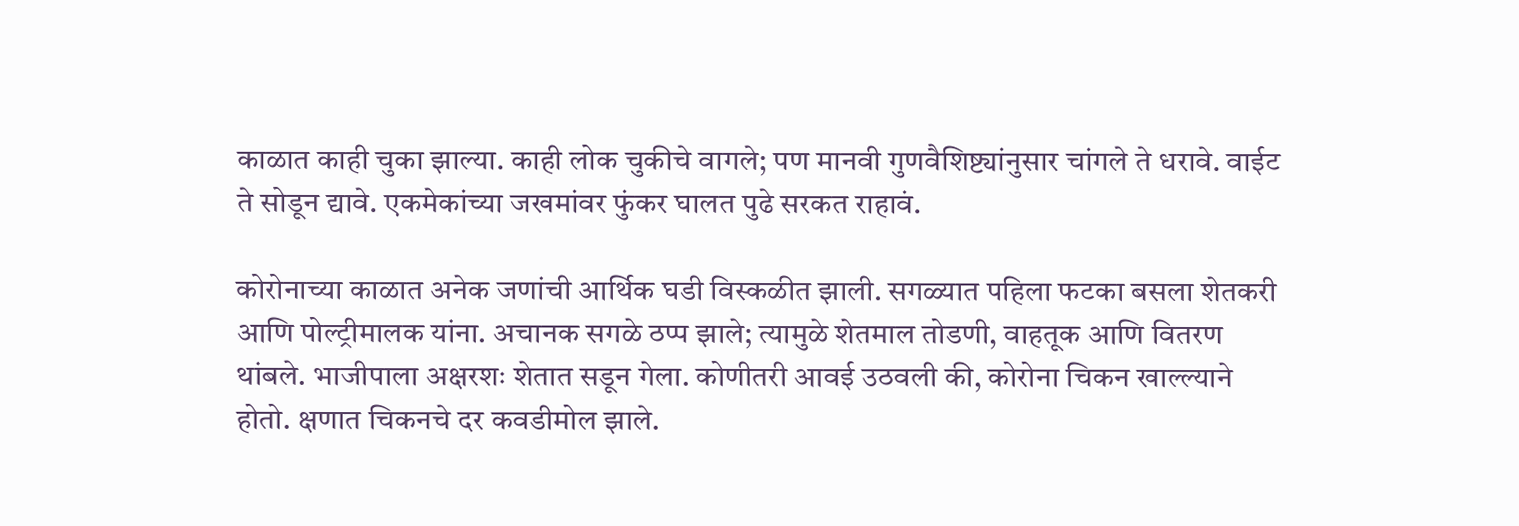काळात काही चुका झाल्या. काही लोक चुकीचे वागले; पण मानवी गुणवैशिष्ट्यांनुसार चांगले ते धरावे. वाईट ते सोडून द्यावे. एकमेकांच्या जखमांवर फुंकर घालत पुढे सरकत राहावं.

कोरोनाच्या काळात अनेक जणांची आर्थिक घडी विस्कळीत झाली. सगळ्यात पहिला फटका बसला शेतकरी आणि पोल्ट्रीमालक यांना. अचानक सगळे ठप्प झाले; त्यामुळे शेतमाल तोडणी, वाहतूक आणि वितरण थांबले. भाजीपाला अक्षरशः शेतात सडून गेला. कोणीतरी आवई उठवली की, कोरोना चिकन खाल्ल्याने होतो. क्षणात चिकनचे दर कवडीमोल झाले.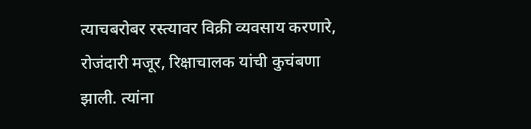त्याचबरोबर रस्त्यावर विक्री व्यवसाय करणारे, रोजंदारी मजूर, रिक्षाचालक यांची कुचंबणा झाली. त्यांना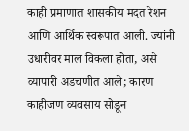काही प्रमाणात शासकीय मदत रेशन आणि आर्थिक स्वरूपात आली. ज्यांनी उधारीवर माल विकला होता, असे व्यापारी अडचणीत आले; कारण काहीजण व्यवसाय सोडून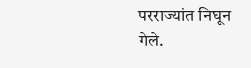परराज्यांत निघून गेले.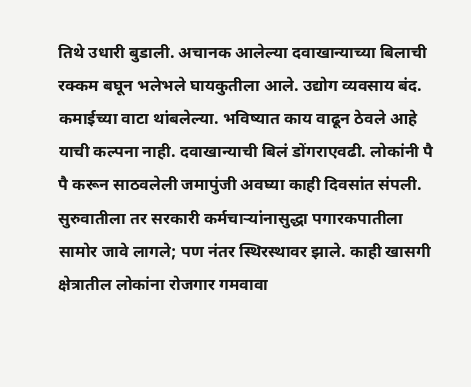तिथे उधारी बुडाली. अचानक आलेल्या दवाखान्याच्या बिलाची रक्कम बघून भलेभले घायकुतीला आले. उद्योग व्यवसाय बंद. कमाईच्या वाटा थांबलेल्या. भविष्यात काय वाढून ठेवले आहे याची कल्पना नाही. दवाखान्याची बिलं डोंगराएवढी. लोकांनी पै पै करून साठवलेली जमापुंजी अवघ्या काही दिवसांत संपली. सुरुवातीला तर सरकारी कर्मचाऱ्यांनासुद्धा पगारकपातीला सामोर जावे लागले; पण नंतर स्थिरस्थावर झाले. काही खासगी क्षेत्रातील लोकांना रोजगार गमवावा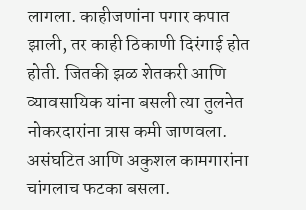लागला. काहीजणांना पगार कपात झाली, तर काही ठिकाणी दिरंगाई होत होती. जितकी झळ शेतकरी आणि व्यावसायिक यांना बसली त्या तुलनेत नोकरदारांना त्रास कमी जाणवला. असंघटित आणि अकुशल कामगारांना चांगलाच फटका बसला.